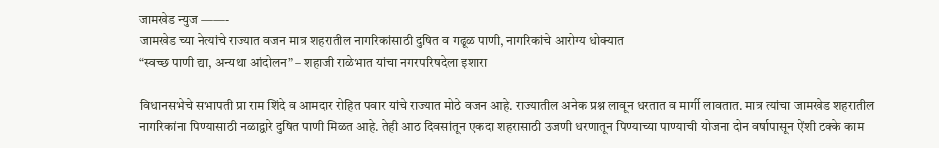जामखेड न्युज ——-
जामखेड च्या नेत्यांचे राज्यात वजन मात्र शहरातील नागरिकांसाठी दुषित व गढूळ पाणी, नागरिकांचे आरोग्य धोक्यात
“स्वच्छ पाणी द्या, अन्यथा आंदोलन” – शहाजी राळेभात यांचा नगरपरिषदेला इशारा

विधानसभेचे सभापती प्रा राम शिंदे व आमदार रोहित पवार यांचे राज्यात मोठे वजन आहे. राज्यातील अनेक प्रश्न लावून धरतात व मार्गी लावतात. मात्र त्यांचा जामखेड शहरातील नागरिकांना पिण्यासाठी नळाद्वारे दुषित पाणी मिळत आहे. तेही आठ दिवसांतून एकदा शहरासाठी उजणी धरणातून पिण्याच्या पाण्याची योजना दोन वर्षापासून ऐंशी टक्के काम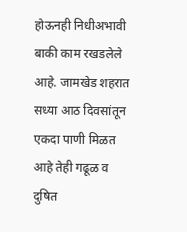होऊनही निधीअभावी बाकी काम रखडलेले आहे. जामखेड शहरात सध्या आठ दिवसांतून एकदा पाणी मिळत आहे तेही गढूळ व दुषित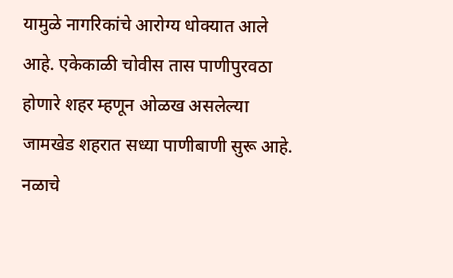यामुळे नागरिकांचे आरोग्य धोक्यात आले आहे. एकेकाळी चोवीस तास पाणीपुरवठा होणारे शहर म्हणून ओळख असलेल्या जामखेड शहरात सध्या पाणीबाणी सुरू आहे. नळाचे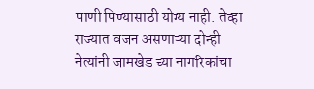पाणी पिण्यासाठी योग्य नाही. तेव्हा राज्यात वजन असणाऱ्या दोन्ही नेत्यांनी जामखेड च्या नागरिकांचा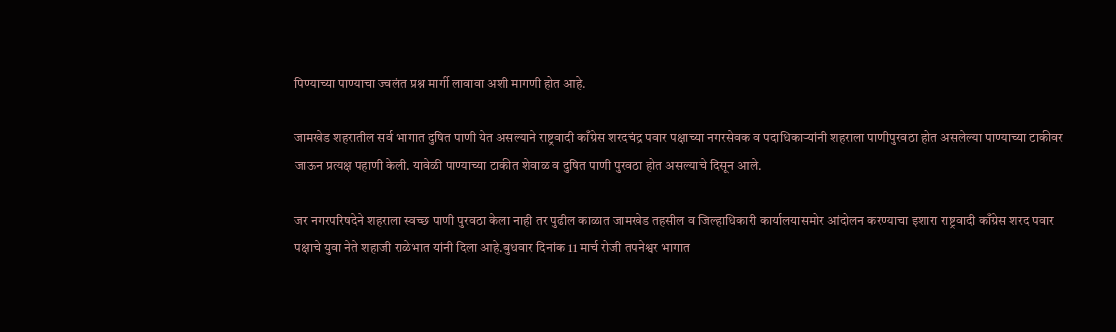पिण्याच्या पाण्याचा ज्वलंत प्रश्न मार्गी लावावा अशी मागणी होत आहे.

जामखेड शहरातील सर्व भागात दुषित पाणी येत असल्याने राष्ट्रवादी काँग्रेस शरदचंद्र पवार पक्षाच्या नगरसेवक व पदाधिकाऱ्यांनी शहराला पाणीपुरवठा होत असलेल्या पाण्याच्या टाकीवर जाऊन प्रत्यक्ष पहाणी केली. यावेळी पाण्याच्या टाकीत शेवाळ व दुषित पाणी पुरवठा होत असल्याचे दिसून आले.

जर नगरपरिषदेने शहराला स्वच्छ पाणी पुरवठा केला नाही तर पुढील काळात जामखेड तहसील व जिल्हाधिकारी कार्यालयासमोर आंदोलन करण्याचा इशारा राष्ट्रवादी काँग्रेस शरद पवार पक्षाचे युवा नेते शहाजी राळेभात यांनी दिला आहे.बुधवार दिनांक 11 मार्च रोजी तपनेश्वर भागात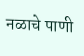नळाचे पाणी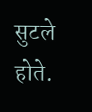सुटले होते.